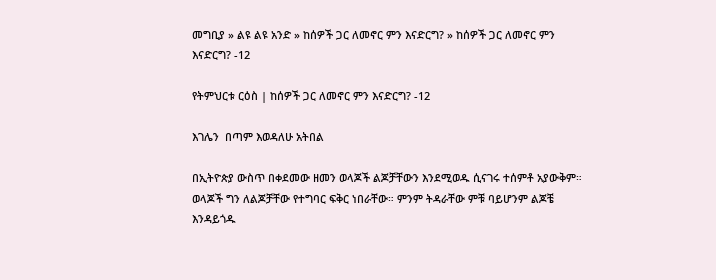መግቢያ » ልዩ ልዩ አንድ » ከሰዎች ጋር ለመኖር ምን እናድርግ? » ከሰዎች ጋር ለመኖር ምን እናድርግ? -12

የትምህርቱ ርዕስ | ከሰዎች ጋር ለመኖር ምን እናድርግ? -12

እገሌን  በጣም እወዳለሁ አትበል

በኢትዮጵያ ውስጥ በቀደመው ዘመን ወላጆች ልጆቻቸውን እንደሚወዱ ሲናገሩ ተሰምቶ አያውቅም። ወላጆች ግን ለልጆቻቸው የተግባር ፍቅር ነበራቸው። ምንም ትዳራቸው ምቹ ባይሆንም ልጆቼ እንዳይጎዱ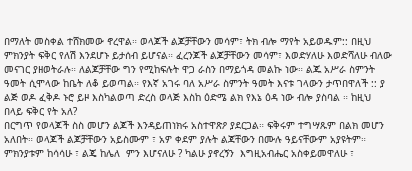በማለት መስቀል ተሸክመው ኖረዋል። ወላጆች ልጆቻቸውን መሳም፣ ትክ ብሎ ማየት አይወዱም:: በዚህ ምክንያት ፍቅር የለሽ እንደሆኑ ይታሰብ ይሆናል። ፈረንጆች ልጆቻቸውን መሳም፣ እወድሃለሁ እወድሻለሁ ብለው መናገር ያዘወትራሉ። ለልጆቻቸው ግን የሚከፍሉት ዋጋ ራስን በማይጎዳ መልኩ ነው። ልጁ አሥራ ስምንት ዓመት ሲሞላው ከቤት ለቆ ይወጣል። የእኛ አገሩ ባለ አሥራ ስምንት ዓመት እናቱ ገላውን ታጥበዋለች :: ያ ልጅ ወዶ ፈቅዶ ኑሮ ይዞ እስካልወጣ ድረስ ወላጅ እስከ ዕድሜ ልክ የእኔ ዕዳ ነው ብሎ ያስባል ። ከዚህ በላይ ፍቅር የት አለ?
በርግጥ የወላጆች ስስ መሆን ልጆች እንዳይጠነክሩ አስተዋጽዖ ያደርጋል። ፍቅሩም ተግሣጹም በልክ መሆን አለበት። ወላጆች ልጆቻቸውን አይስሙም ፣ አዎ ቀደም ያሉት ልጃቸውን በሙሉ ዓይናቸውም አያዩትም። ምክንያቱም ከሳሳሁ ፣ ልጄ ከሌለ  ምን እሆናለሁ ? ካልሁ ያኖረኝን  እግዚአብሔር አስቀይመዋለሁ ፣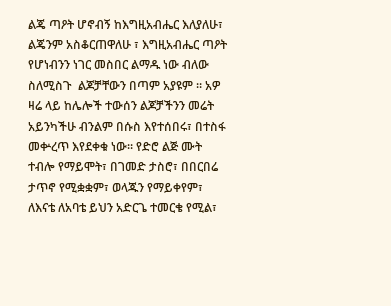ልጄ ጣዖት ሆኖብኝ ከእግዚአብሔር እለያለሁ፣ ልጄንም አስቆርጠዋለሁ ፣ እግዚአብሔር ጣዖት የሆነብንን ነገር መስበር ልማዱ ነው ብለው ስለሚስጉ  ልጆቻቸውን በጣም አያዩም ። አዎ ዛሬ ላይ ከሌሎች ተውሰን ልጆቻችንን መሬት አይንካችሁ ብንልም በሱስ እየተሰበሩ፣ በተስፋ መቍረጥ እየደቀቁ ነው። የድሮ ልጅ ሙት ተብሎ የማይሞት፣ በገመድ ታስሮ፣ በበርበሬ ታጥኖ የሚቋቋም፣ ወላጁን የማይቀየም፣ ለእናቴ ለአባቴ ይህን አድርጌ ተመርቄ የሚል፣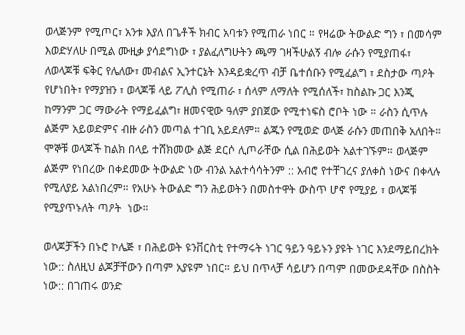ወላጅንም የሚጦር፣ አንቱ እያለ በጌቶች ክብር አባቱን የሚጠራ ነበር ። የዛሬው ትውልድ ግን ፣ በመሳም እወድሃለሁ በሚል ሙዚቃ ያሳደግነው ፣ ያልፈለግሁትን ጫማ ገዛችሁልኝ ብሎ ራሱን የሚያጠፋ፣ ለወላጆቹ ፍቅር የሌለው፣ መብልና ኢንተርኔት እንዳይቋረጥ ብቻ ቤተሰቡን የሚፈልግ ፣ ደስታው ጣዖት የሆነበት፣ የማያዝን ፣ ወላጆቹ ላይ ፖሊስ የሚጠራ ፣ ሰላም ለማለት የሚሰለች፣ ከስልኩ ጋር እንጂ ከማንም ጋር ማውራት የማይፈልግ፣ ዘመናዊው ዓለም ያበጀው የሚተነፍስ ሮቦት ነው ። ራስን ሲጥሉ ልጅም አይወድምና ብዙ ራስን መጣል ተገቢ አይደለም። ልጁን የሚወድ ወላጅ ራሱን መጠበቅ አለበት። ሞኞቹ ወላጆች ከልክ በላይ ተሸክመው ልጅ ደርሶ ሊጦራቸው ሲል በሕይወት አልተገኙም። ወላጅም ልጅም የነበረው በቀደመው ትውልድ ነው ብንል አልተሳሳትንም :: አብሮ የተቸገረና ያለቀስ ነውና በቀላሉ የሚለያይ አልነበረም። የአሁኑ ትውልድ ግን ሕይወትን በመስተዋት ውስጥ ሆኖ የሚያይ ፣ ወላጆቹ የሚያጥኑለት ጣዖት  ነው።

ወላጆቻችን በኑሮ ኮሌጅ ፣ በሕይወት ዩንቨርስቲ የተማሩት ነገር ዓይን ዓይኑን ያዩት ነገር እንደማይበረክት ነው:: ስለዚህ ልጆቻቸውን በጣም አያዩም ነበር። ይህ በጥላቻ ሳይሆን በጣም በመውደዳቸው በስስት ነው:: በገጠሩ ወንድ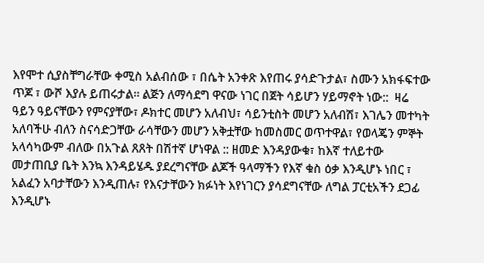እየሞተ ሲያስቸግራቸው ቀሚስ አልብሰው ፣ በሴት አንቀጽ እየጠሩ ያሳድጉታል፣ ስሙን አክፋፍተው ጥጆ ፣ ውሾ እያሉ ይጠሩታል። ልጅን ለማሳደግ ዋናው ነገር በጀት ሳይሆን ሃይማኖት ነው::  ዛሬ ዓይን ዓይናቸውን የምናያቸው፣ ዶክተር መሆን አለብህ፣ ሳይንቲስት መሆን አለብሽ፣ እገሌን መተካት አለባችሁ ብለን ስናሳድጋቸው ራሳቸውን መሆን አቅቷቸው ከመስመር ወጥተዋል፣ የወላጄን ምኞት አላሳካውም ብለው በአጉል ጸጸት በሽተኛ ሆነዋል :: ዘመድ እንዳያውቁ፣ ከእኛ ተለይተው መታጠቢያ ቤት እንኳ እንዳይሄዱ ያደረግናቸው ልጆች ዓላማችን የእኛ ቁስ ዕቃ እንዲሆኑ ነበር ፣ አልፈን አባታቸውን እንዲጠሉ፣ የእናታቸውን ክፉነት እየነገርን ያሳደግናቸው ለግል ፓርቲአችን ደጋፊ እንዲሆኑ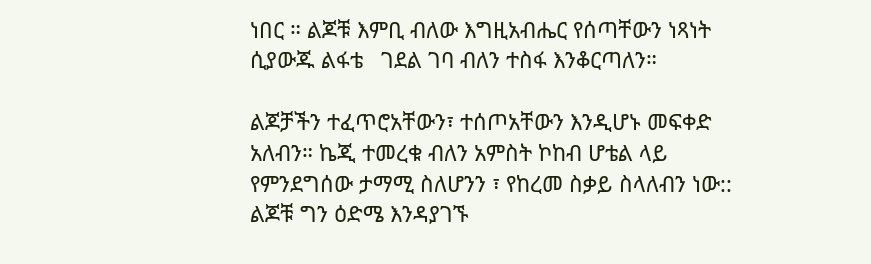ነበር ። ልጆቹ እምቢ ብለው እግዚአብሔር የሰጣቸውን ነጻነት ሲያውጁ ልፋቴ   ገደል ገባ ብለን ተስፋ እንቆርጣለን።

ልጆቻችን ተፈጥሮአቸውን፣ ተሰጦአቸውን እንዲሆኑ መፍቀድ አለብን። ኬጂ ተመረቁ ብለን አምስት ኮከብ ሆቴል ላይ  የምንደግሰው ታማሚ ስለሆንን ፣ የከረመ ስቃይ ስላለብን ነው:: ልጆቹ ግን ዕድሜ እንዳያገኙ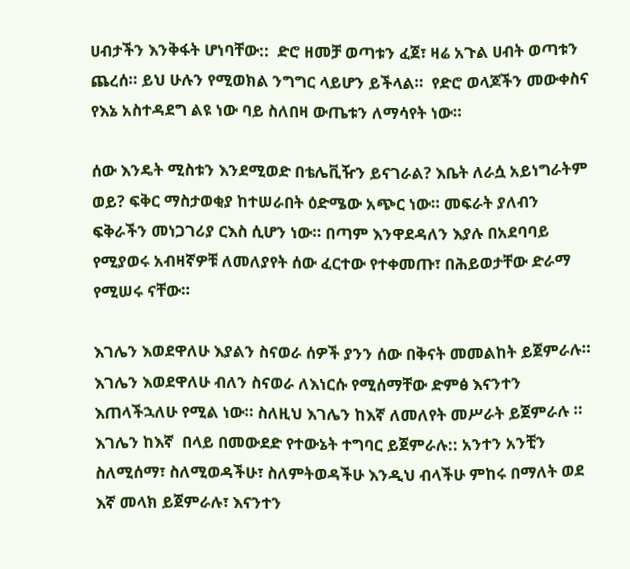ሀብታችን እንቅፋት ሆነባቸው::  ድሮ ዘመቻ ወጣቱን ፈጀ፣ ዛሬ አጉል ሀብት ወጣቱን ጨረሰ። ይህ ሁሉን የሚወክል ንግግር ላይሆን ይችላል።  የድሮ ወላጆችን መውቀስና የእኔ አስተዳደግ ልዩ ነው ባይ ስለበዛ ውጤቱን ለማሳየት ነው።

ሰው እንዴት ሚስቱን እንደሚወድ በቴሌቪዥን ይናገራል? እቤት ለራሷ አይነግራትም ወይ? ፍቅር ማስታወቂያ ከተሠራበት ዕድሜው አጭር ነው። መፍራት ያለብን ፍቅራችን መነጋገሪያ ርእስ ሲሆን ነው። በጣም እንዋደዳለን እያሉ በአደባባይ የሚያወሩ አብዛኛዎቹ ለመለያየት ሰው ፈርተው የተቀመጡ፣ በሕይወታቸው ድራማ የሚሠሩ ናቸው።

እገሌን እወደዋለሁ እያልን ስናወራ ሰዎች ያንን ሰው በቅናት መመልከት ይጀምራሉ። እገሌን እወደዋለሁ ብለን ስናወራ ለእነርሱ የሚሰማቸው ድምፅ እናንተን እጠላችኋለሁ የሚል ነው። ስለዚህ እገሌን ከእኛ ለመለየት መሥራት ይጀምራሉ ። እገሌን ከእኛ  በላይ በመውደድ የተውኔት ተግባር ይጀምራሉ:: አንተን አንቺን  ስለሚሰማ፣ ስለሚወዳችሁ፣ ስለምትወዳችሁ እንዲህ ብላችሁ ምከሩ በማለት ወደ እኛ መላክ ይጀምራሉ፣ እናንተን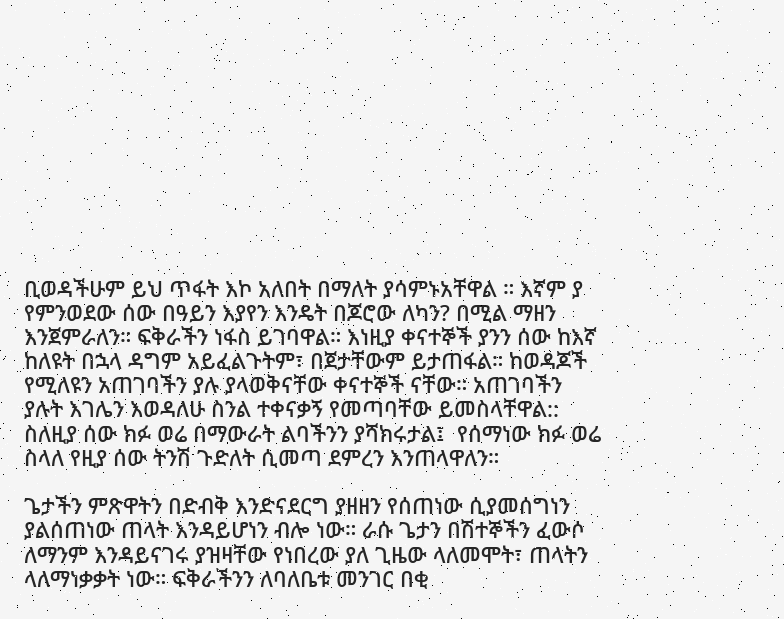ቢወዳችሁም ይህ ጥፋት እኮ አለበት በማለት ያሳምኑአቸዋል ። እኛም ያ የምንወደው ሰው በዓይን እያየን እንዴት በጆሮው ለካን? በሚል ማዘን እንጀምራለን። ፍቅራችን ነፋስ ይገባዋል። እነዚያ ቀናተኞች ያንን ሰው ከእኛ ከለዩት በኋላ ዳግም አይፈልጉትም፣ በጀታቸውም ይታጠፋል። ከወዳጆች የሚለዩን አጠገባችን ያሉ ያላወቅናቸው ቀናተኞች ናቸው። አጠገባችን ያሉት እገሌን እወዳለሁ ስንል ተቀናቃኝ የመጣባቸው ይመስላቸዋል::  ስለዚያ ሰው ክፉ ወሬ በማውራት ልባችንን ያሻክሩታል፤  የሰማነው ክፉ ወሬ ስላለ የዚያ ሰው ትንሽ ጉድለት ሲመጣ ደምረን እንጠላዋለን።

ጌታችን ምጽዋትን በድብቅ እንድናደርግ ያዘዘን የሰጠነው ሲያመሰግነን ያልሰጠነው ጠላት እንዳይሆነን ብሎ ነው። ራሱ ጌታን በሽተኞችን ፈውሶ ለማንም እንዳይናገሩ ያዝዛቸው የነበረው ያለ ጊዜው ላለመሞት፣ ጠላትን ላለማነቃቃት ነው። ፍቅራችንን ለባለቤቱ መንገር በቂ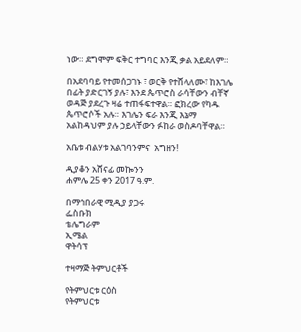ነው። ደግሞም ፍቅር ተግባር እንጂ ቃል አይደለም።

በአደባባይ የተመሰጋገኑ ፣ ወርቅ የተሸላለሙ፣ ከእገሌ በፊት ያድርገኝ ያሉ፣ እንደ ጴጥሮስ ራሳቸውን ብቸኛ ወዳጅ ያደረጉ ዛሬ ተጠፋፍተዋል። ፎክረው የካዱ ጴጥሮሶች አሉ። እገሌን ፍራ እንጂ እኔማ አልከዳህም ያሉ ኃይላቸውን ፉከራ ወስዶባቸዋል።

አቤቱ ብልሃቱ አልገባንምና  አግዘን!

ዲያቆን አሸናፊ መኰንን
ሐምሌ 25 ቀን 2017 ዓ.ም.

በማኅበራዊ ሚዲያ ያጋሩ
ፌስቡክ
ቴሌግራም
ኢሜል
ዋትሳፕ

ተዛማጅ ትምህርቶች

የትምህርቱ ርዕስ
የትምህርቱ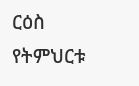ርዕስ
የትምህርቱ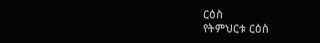ርዕስ
የትምህርቱ ርዕስ